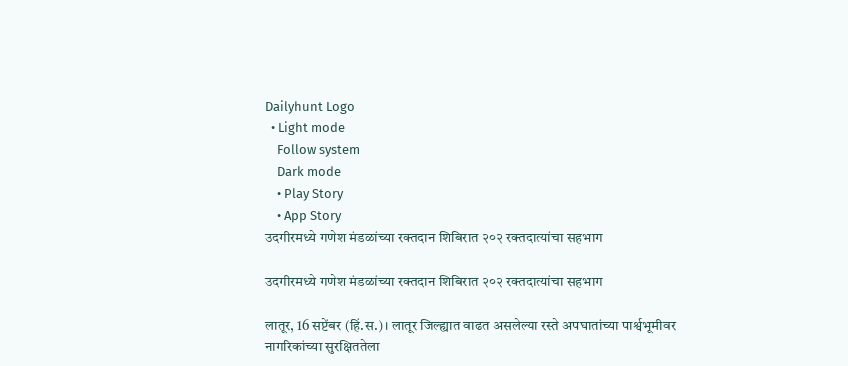Dailyhunt Logo
  • Light mode
    Follow system
    Dark mode
    • Play Story
    • App Story
उदगीरमध्ये गणेश मंडळांच्या रक्तदान शिबिरात २०२ रक्तदात्यांचा सहभाग

उदगीरमध्ये गणेश मंडळांच्या रक्तदान शिबिरात २०२ रक्तदात्यांचा सहभाग

लातूर, 16 सप्टेंबर (हिं.स.)। लातूर जिल्ह्यात वाढत असलेल्या रस्ते अपघातांच्या पार्श्वभूमीवर नागरिकांच्या सुरक्षिततेला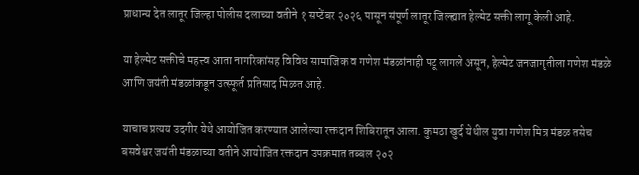प्राधान्य देत लातूर जिल्हा पोलीस दलाच्या वतीने १ सप्टेंबर २०२६ पासून संपूर्ण लातूर जिल्ह्यात हेल्मेट सक्ती लागू केली आहे.

या हेल्मेट सक्तीचे महत्त्व आता नागरिकांसह विविध सामाजिक व गणेश मंडळांनाही पटू लागले असून, हेल्मेट जनजागृतीला गणेश मंडळे आणि जयंती मंडळांकडून उत्स्फूर्त प्रतिसाद मिळत आहे.

याचाच प्रत्यय उदगीर येथे आयोजित करण्यात आलेल्या रक्तदान शिबिरातून आला. कुमठा खुर्द येथील युवा गणेश मित्र मंडळ तसेच बसवेश्वर जयंती मंडळाच्या वतीने आयोजित रक्तदान उपक्रमात तब्बल २०२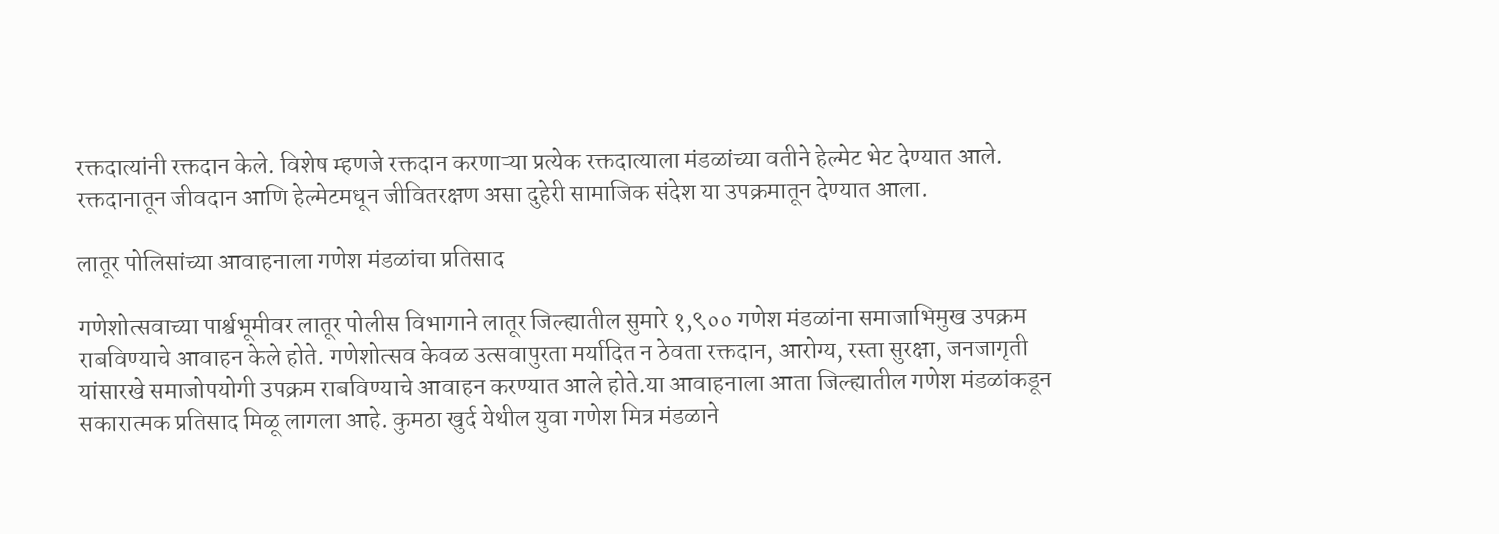रक्तदात्यांनी रक्तदान केले. विशेष म्हणजे रक्तदान करणाऱ्या प्रत्येक रक्तदात्याला मंडळांच्या वतीने हेल्मेट भेट देण्यात आले. रक्तदानातून जीवदान आणि हेल्मेटमधून जीवितरक्षण असा दुहेरी सामाजिक संदेश या उपक्रमातून देण्यात आला.

लातूर पोलिसांच्या आवाहनाला गणेश मंडळांचा प्रतिसाद

गणेशोत्सवाच्या पार्श्वभूमीवर लातूर पोलीस विभागाने लातूर जिल्ह्यातील सुमारे १,९०० गणेश मंडळांना समाजाभिमुख उपक्रम राबविण्याचे आवाहन केले होते. गणेशोत्सव केवळ उत्सवापुरता मर्यादित न ठेवता रक्तदान, आरोग्य, रस्ता सुरक्षा, जनजागृती यांसारखे समाजोपयोगी उपक्रम राबविण्याचे आवाहन करण्यात आले होते.या आवाहनाला आता जिल्ह्यातील गणेश मंडळांकडून सकारात्मक प्रतिसाद मिळू लागला आहे. कुमठा खुर्द येथील युवा गणेश मित्र मंडळाने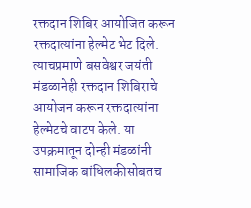रक्तदान शिबिर आयोजित करून रक्तदात्यांना हेल्मेट भेट दिले. त्याचप्रमाणे बसवेश्वर जयंती मंडळानेही रक्तदान शिबिराचे आयोजन करून रक्तदात्यांना हेल्मेटचे वाटप केले. या उपक्रमातून दोन्ही मंडळांनी सामाजिक बांधिलकीसोबतच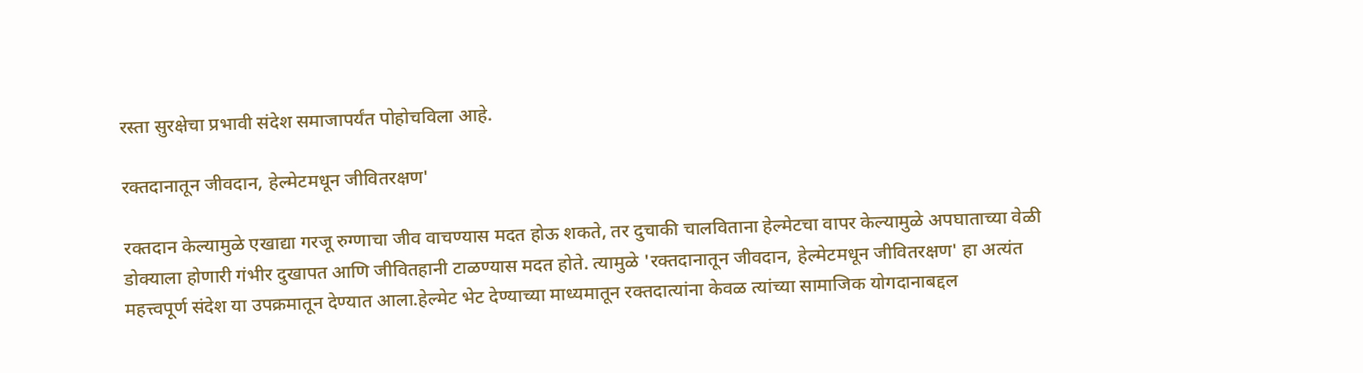रस्ता सुरक्षेचा प्रभावी संदेश समाजापर्यंत पोहोचविला आहे.

रक्तदानातून जीवदान, हेल्मेटमधून जीवितरक्षण'

रक्तदान केल्यामुळे एखाद्या गरजू रुग्णाचा जीव वाचण्यास मदत होऊ शकते, तर दुचाकी चालविताना हेल्मेटचा वापर केल्यामुळे अपघाताच्या वेळी डोक्याला होणारी गंभीर दुखापत आणि जीवितहानी टाळण्यास मदत होते. त्यामुळे 'रक्तदानातून जीवदान, हेल्मेटमधून जीवितरक्षण' हा अत्यंत महत्त्वपूर्ण संदेश या उपक्रमातून देण्यात आला.हेल्मेट भेट देण्याच्या माध्यमातून रक्तदात्यांना केवळ त्यांच्या सामाजिक योगदानाबद्दल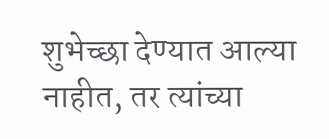शुभेच्छा देण्यात आल्या नाहीत, तर त्यांच्या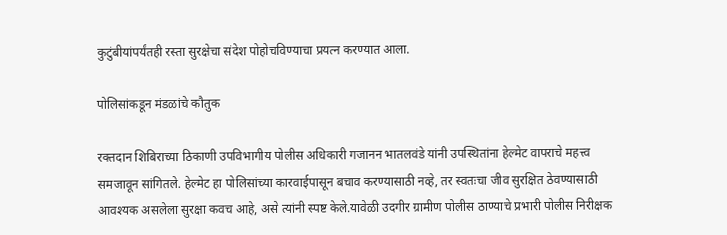कुटुंबीयांपर्यंतही रस्ता सुरक्षेचा संदेश पोहोचविण्याचा प्रयत्न करण्यात आला.

पोलिसांकडून मंडळांचे कौतुक

रक्तदान शिबिराच्या ठिकाणी उपविभागीय पोलीस अधिकारी गजानन भातलवंडे यांनी उपस्थितांना हेल्मेट वापराचे महत्त्व समजावून सांगितले. हेल्मेट हा पोलिसांच्या कारवाईपासून बचाव करण्यासाठी नव्हे, तर स्वतःचा जीव सुरक्षित ठेवण्यासाठी आवश्यक असलेला सुरक्षा कवच आहे, असे त्यांनी स्पष्ट केले.यावेळी उदगीर ग्रामीण पोलीस ठाण्याचे प्रभारी पोलीस निरीक्षक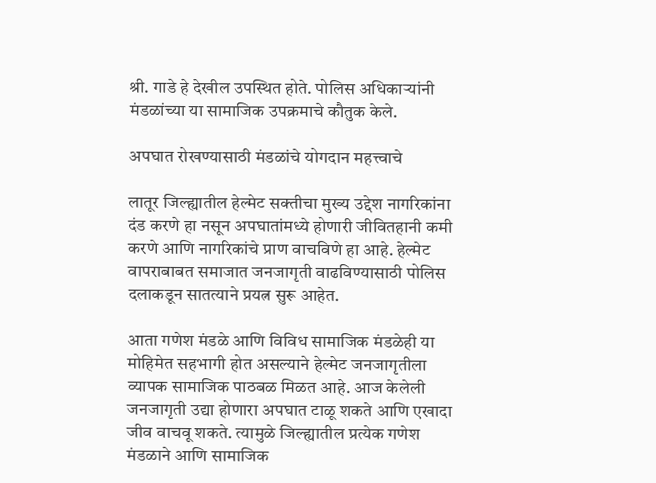श्री. गाडे हे देखील उपस्थित होते. पोलिस अधिकाऱ्यांनी मंडळांच्या या सामाजिक उपक्रमाचे कौतुक केले.

अपघात रोखण्यासाठी मंडळांचे योगदान महत्त्वाचे

लातूर जिल्ह्यातील हेल्मेट सक्तीचा मुख्य उद्देश नागरिकांना दंड करणे हा नसून अपघातांमध्ये होणारी जीवितहानी कमी करणे आणि नागरिकांचे प्राण वाचविणे हा आहे. हेल्मेट वापराबाबत समाजात जनजागृती वाढविण्यासाठी पोलिस दलाकडून सातत्याने प्रयत्न सुरू आहेत.

आता गणेश मंडळे आणि विविध सामाजिक मंडळेही या मोहिमेत सहभागी होत असल्याने हेल्मेट जनजागृतीला व्यापक सामाजिक पाठबळ मिळत आहे. आज केलेली जनजागृती उद्या होणारा अपघात टाळू शकते आणि एखादा जीव वाचवू शकते. त्यामुळे जिल्ह्यातील प्रत्येक गणेश मंडळाने आणि सामाजिक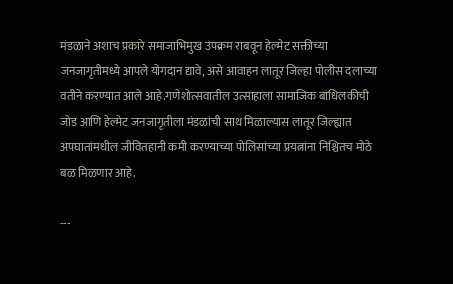मंडळाने अशाच प्रकारे समाजाभिमुख उपक्रम राबवून हेल्मेट सक्तीच्या जनजागृतीमध्ये आपले योगदान द्यावे, असे आवाहन लातूर जिल्हा पोलीस दलाच्या वतीने करण्यात आले आहे.गणेशोत्सवातील उत्साहाला सामाजिक बांधिलकीची जोड आणि हेल्मेट जनजागृतीला मंडळांची साथ मिळाल्यास लातूर जिल्ह्यात अपघातांमधील जीवितहानी कमी करण्याच्या पोलिसांच्या प्रयत्नांना निश्चितच मोठे बळ मिळणार आहे.

---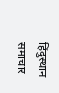हिंदुस्थान समाचार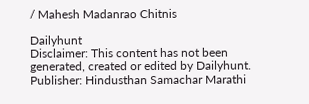/ Mahesh Madanrao Chitnis

Dailyhunt
Disclaimer: This content has not been generated, created or edited by Dailyhunt. Publisher: Hindusthan Samachar Marathi